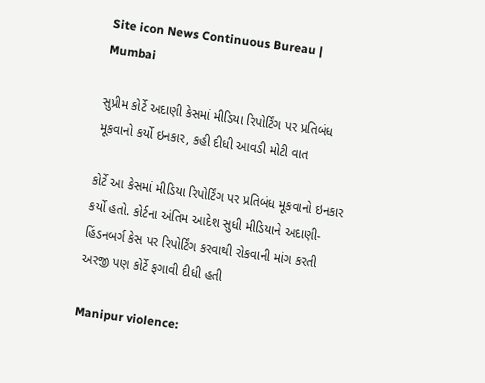Site icon News Continuous Bureau | Mumbai

સુપ્રીમ કોર્ટે અદાણી કેસમાં મીડિયા રિપોર્ટિંગ પર પ્રતિબંધ મૂકવાનો કર્યો ઇનકાર, કહી દીધી આવડી મોટી વાત

કોર્ટે આ કેસમાં મીડિયા રિપોર્ટિંગ પર પ્રતિબંધ મૂકવાનો ઇનકાર કર્યો હતો. કોર્ટના અંતિમ આદેશ સુધી મીડિયાને અદાણી-હિંડનબર્ગ કેસ પર રિપોર્ટિંગ કરવાથી રોકવાની માંગ કરતી અરજી પણ કોર્ટે ફગાવી દીધી હતી

Manipur violence: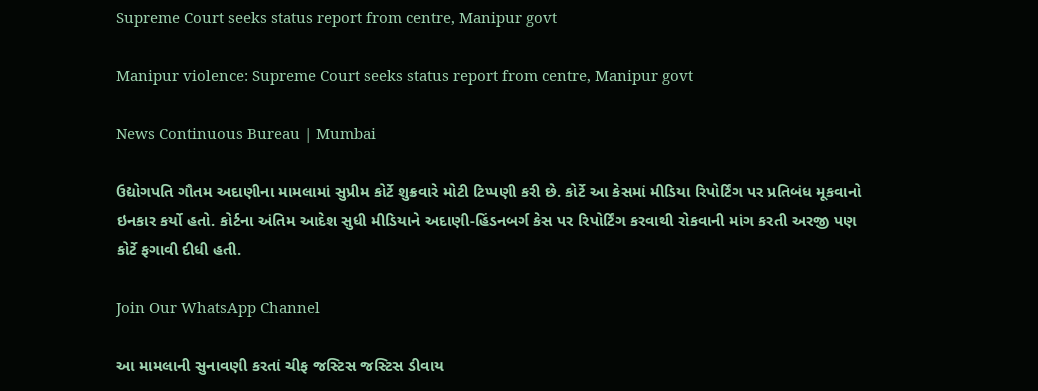Supreme Court seeks status report from centre, Manipur govt

Manipur violence: Supreme Court seeks status report from centre, Manipur govt

News Continuous Bureau | Mumbai

ઉદ્યોગપતિ ગૌતમ અદાણીના મામલામાં સુપ્રીમ કોર્ટે શુક્રવારે મોટી ટિપ્પણી કરી છે. કોર્ટે આ કેસમાં મીડિયા રિપોર્ટિંગ પર પ્રતિબંધ મૂકવાનો ઇનકાર કર્યો હતો. કોર્ટના અંતિમ આદેશ સુધી મીડિયાને અદાણી-હિંડનબર્ગ કેસ પર રિપોર્ટિંગ કરવાથી રોકવાની માંગ કરતી અરજી પણ કોર્ટે ફગાવી દીધી હતી.

Join Our WhatsApp Channel

આ મામલાની સુનાવણી કરતાં ચીફ જસ્ટિસ જસ્ટિસ ડીવાય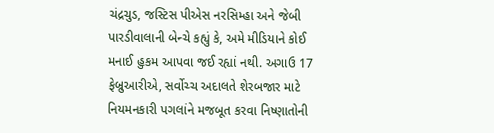ચંદ્રચુડ, જસ્ટિસ પીએસ નરસિમ્હા અને જેબી પારડીવાલાની બેન્ચે કહ્યું કે, અમે મીડિયાને કોઈ મનાઈ હુકમ આપવા જઈ રહ્યાં નથી. અગાઉ 17 ફેબ્રુઆરીએ, સર્વોચ્ચ અદાલતે શેરબજાર માટે નિયમનકારી પગલાંને મજબૂત કરવા નિષ્ણાતોની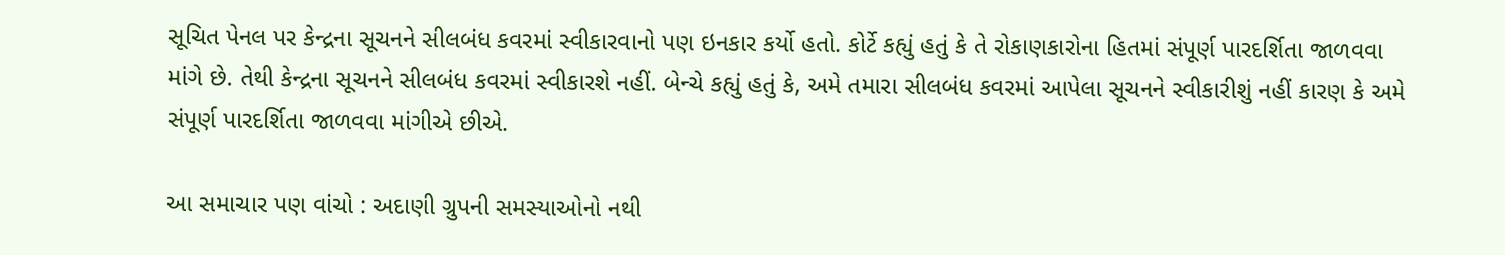સૂચિત પેનલ પર કેન્દ્રના સૂચનને સીલબંધ કવરમાં સ્વીકારવાનો પણ ઇનકાર કર્યો હતો. કોર્ટે કહ્યું હતું કે તે રોકાણકારોના હિતમાં સંપૂર્ણ પારદર્શિતા જાળવવા માંગે છે. તેથી કેન્દ્રના સૂચનને સીલબંધ કવરમાં સ્વીકારશે નહીં. બેન્ચે કહ્યું હતું કે, અમે તમારા સીલબંધ કવરમાં આપેલા સૂચનને સ્વીકારીશું નહીં કારણ કે અમે સંપૂર્ણ પારદર્શિતા જાળવવા માંગીએ છીએ.

આ સમાચાર પણ વાંચો : અદાણી ગ્રુપની સમસ્યાઓનો નથી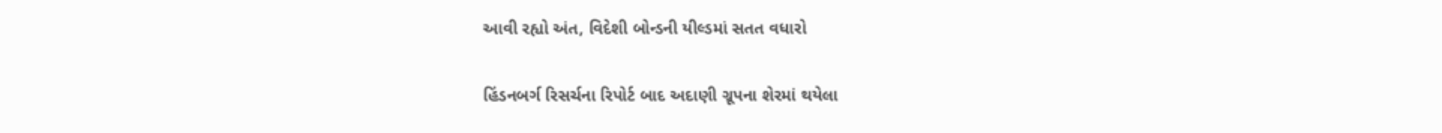આવી રહ્યો અંત, વિદેશી બોન્ડની યીલ્ડમાં સતત વધારો

હિંડનબર્ગ રિસર્ચના રિપોર્ટ બાદ અદાણી ગ્રૂપના શેરમાં થયેલા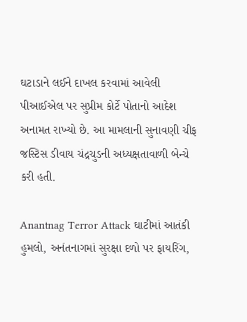ઘટાડાને લઈને દાખલ કરવામાં આવેલી પીઆઈએલ પર સુપ્રીમ કોર્ટે પોતાનો આદેશ અનામત રાખ્યો છે. આ મામલાની સુનાવણી ચીફ જસ્ટિસ ડીવાય ચંદ્રચુડની અધ્યક્ષતાવાળી બેન્ચે કરી હતી.

Anantnag Terror Attack ઘાટીમાં આતંકી હુમલો, અનંતનાગમાં સુરક્ષા દળો પર ફાયરિંગ,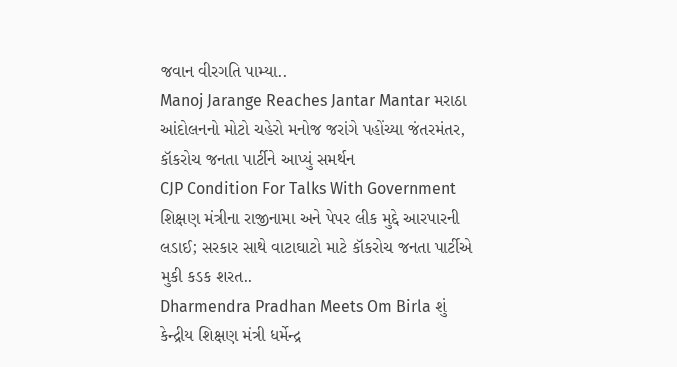જવાન વીરગતિ પામ્યા..
Manoj Jarange Reaches Jantar Mantar મરાઠા આંદોલનનો મોટો ચહેરો મનોજ જરાંગે પહોંચ્યા જંતરમંતર, કૉકરોચ જનતા પાર્ટીને આપ્યું સમર્થન
CJP Condition For Talks With Government શિક્ષણ મંત્રીના રાજીનામા અને પેપર લીક મુદ્દે આરપારની લડાઈ; સરકાર સાથે વાટાઘાટો માટે કૉકરોચ જનતા પાર્ટીએ મુકી કડક શરત..
Dharmendra Pradhan Meets Om Birla શું કેન્દ્રીય શિક્ષણ મંત્રી ધર્મેન્દ્ર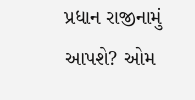પ્રધાન રાજીનામું આપશે? ઓમ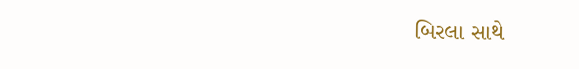બિરલા સાથે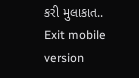કરી મુલાકાત..
Exit mobile version